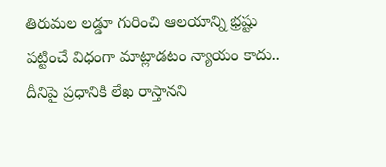తిరుమల లడ్డూ గురించి ఆలయాన్ని భ్రష్టు పట్టించే విధంగా మాట్లాడటం న్యాయం కాదు.. దీనిపై ప్రధానికి లేఖ రాస్తానని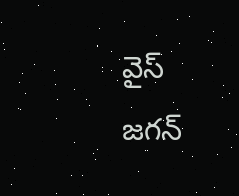వైస్ జగన్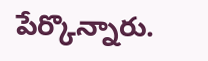పేర్కొన్నారు.